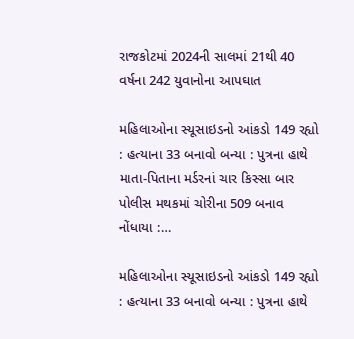રાજકોટમાં 2024ની સાલમાં 21થી 40 વર્ષના 242 યુવાનોના આપઘાત

મહિલાઓના સ્યૂસાઇડનો આંકડો 149 રહ્યો : હત્યાના 33 બનાવો બન્યા : પુત્રના હાથે માતા-પિતાના મર્ડરનાં ચાર કિસ્સા બાર પોલીસ મથકમાં ચોરીના 509 બનાવ નોંધાયા :…

મહિલાઓના સ્યૂસાઇડનો આંકડો 149 રહ્યો : હત્યાના 33 બનાવો બન્યા : પુત્રના હાથે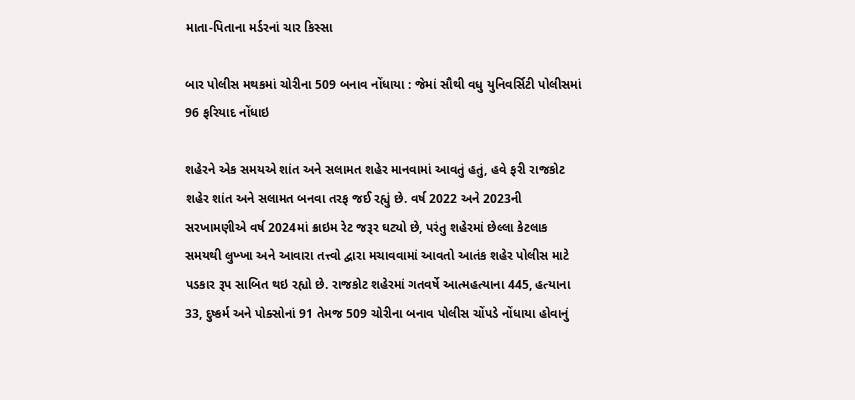માતા-પિતાના મર્ડરનાં ચાર કિસ્સા

બાર પોલીસ મથકમાં ચોરીના 509 બનાવ નોંધાયા : જેમાં સૌથી વધુ યુનિવર્સિટી પોલીસમાં 96 ફરિયાદ નોંધાઇ

શહેરને એક સમયએ શાંત અને સલામત શહેર માનવામાં આવતું હતું, હવે ફરી રાજકોટ શહેર શાંત અને સલામત બનવા તરફ જઈ રહ્યું છે. વર્ષ 2022 અને 2023ની સરખામણીએ વર્ષ 2024માં ક્રાઇમ રેટ જરૂર ઘટ્યો છે, પરંતુ શહેરમાં છેલ્લા કેટલાક સમયથી લુખ્ખા અને આવારા તત્ત્વો દ્વારા મચાવવામાં આવતો આતંક શહેર પોલીસ માટે પડકાર રૂપ સાબિત થઇ રહ્યો છે. રાજકોટ શહેરમાં ગતવર્ષે આત્મહત્યાના 445, હત્યાના 33, દુષ્કર્મ અને પોક્સોનાં 91 તેમજ 509 ચોરીના બનાવ પોલીસ ચોંપડે નોંધાયા હોવાનું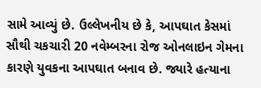સામે આવ્યું છે. ઉલ્લેખનીય છે કે, આપઘાત કેસમાં સૌથી ચકચારી 20 નવેમ્બરના રોજ ઓનલાઇન ગેમના કારણે યુવકના આપઘાત બનાવ છે. જ્યારે હત્યાના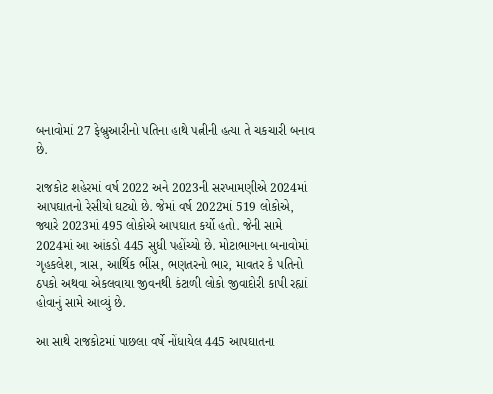બનાવોમાં 27 ફેબ્રુઆરીનો પતિના હાથે પત્નીની હત્યા તે ચકચારી બનાવ છે.

રાજકોટ શહેરમાં વર્ષ 2022 અને 2023ની સરખામણીએ 2024માં આપઘાતનો રેસીયો ઘટ્યો છે. જેમાં વર્ષ 2022માં 519 લોકોએ, જ્યારે 2023માં 495 લોકોએ આપઘાત કર્યો હતો. જેની સામે 2024માં આ આંકડો 445 સુધી પહોંચ્યો છે. મોટાભાગના બનાવોમાં ગૃહકલેશ, ત્રાસ, આર્થિક ભીંસ, ભણતરનો ભાર, માવતર કે પતિનો ઠપકો અથવા એકલવાયા જીવનથી કંટાળી લોકો જીવાદોરી કાપી રહ્યાં હોવાનું સામે આવ્યું છે.

આ સાથે રાજકોટમાં પાછલા વર્ષે નોંધાયેલ 445 આપઘાતના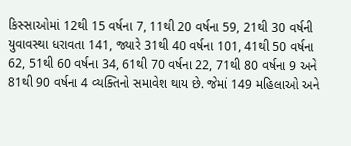કિસ્સાઓમાં 12થી 15 વર્ષના 7, 11થી 20 વર્ષના 59, 21થી 30 વર્ષની યુવાવસ્થા ધરાવતા 141, જ્યારે 31થી 40 વર્ષના 101, 41થી 50 વર્ષના 62, 51થી 60 વર્ષના 34, 61થી 70 વર્ષના 22, 71થી 80 વર્ષના 9 અને 81થી 90 વર્ષના 4 વ્યક્તિનો સમાવેશ થાય છે. જેમાં 149 મહિલાઓ અને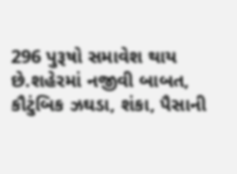296 પુરૂષો સમાવેશ થાય છે.શહેરમાં નજીવી બાબત, કૌટુંબિક ઝઘડા, શંકા, પૈસાની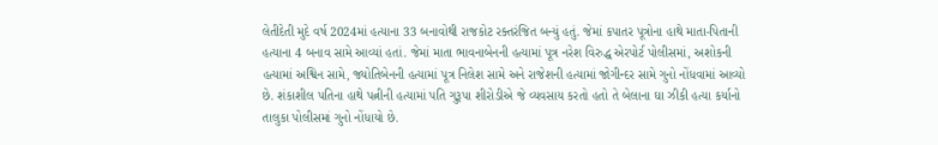લેતીદેતી મુદે વર્ષ 2024માં હત્યાના 33 બનાવોથી રાજકોટ રક્તરંજિત બન્યું હતું. જેમાં કપાતર પૂત્રોના હાથે માતા-પિતાની હત્યાના 4 બનાવ સામે આવ્યાં હતાં. જેમાં માતા ભાવનાબેનની હત્યામાં પૂત્ર નરેશ વિરુદ્ધ એરપોર્ટ પોલીસમાં, અશોકની હત્યામાં અશ્વિન સામે, જ્યોતિબેનની હત્યામાં પૂત્ર નિલેશ સામે અને રાજેશની હત્યામાં જોગીન્દર સામે ગુનો નોંધવામાં આવ્યો છે. શંકાશીલ પતિના હાથે પત્નીની હત્યામાં પતિ ગુરૂપા શીરોડીએ જે વ્યવસાય કરતો હતો તે બેલાના ઘા ઝીકી હત્યા કર્યાનો તાલુકા પોલીસમાં ગુનો નોંધાયો છે.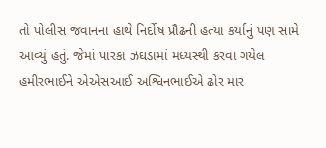તો પોલીસ જવાનના હાથે નિર્દોષ પ્રૌઢની હત્યા કર્યાનું પણ સામે આવ્યું હતું. જેમાં પારકા ઝઘડામાં મધ્યસ્થી કરવા ગયેલ હમીરભાઈને એએસઆઈ અશ્વિનભાઈએ ઢોર માર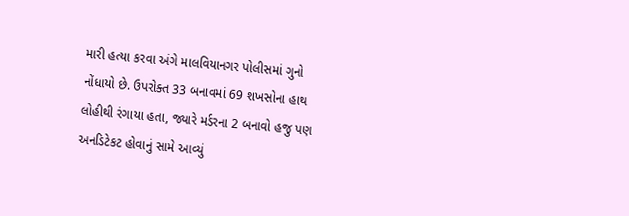મારી હત્યા કરવા અંગે માલવિયાનગર પોલીસમાં ગુનો નોંધાયો છે. ઉપરોક્ત 33 બનાવમાં 69 શખસોના હાથ લોહીથી રંગાયા હતા, જ્યારે મર્ડરના 2 બનાવો હજુ પણ અનડિટેકટ હોવાનું સામે આવ્યું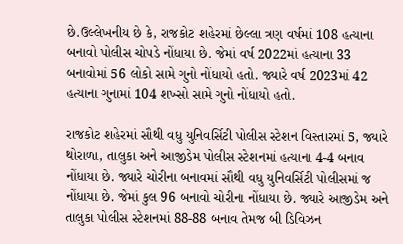છે.ઉલ્લેખનીય છે કે, રાજકોટ શહેરમાં છેલ્લા ત્રણ વર્ષમાં 108 હત્યાના બનાવો પોલીસ ચોપડે નોંધાયા છે. જેમાં વર્ષ 2022માં હત્યાના 33 બનાવોમાં 56 લોકો સામે ગુનો નોંધાયો હતો. જ્યારે વર્ષ 2023માં 42 હત્યાના ગુનામાં 104 શખ્સો સામે ગુનો નોંધાયો હતો.

રાજકોટ શહેરમાં સૌથી વધુ યુનિવર્સિટી પોલીસ સ્ટેશન વિસ્તારમાં 5, જ્યારે થોરાળા, તાલુકા અને આજીડેમ પોલીસ સ્ટેશનમાં હત્યાના 4-4 બનાવ નોંધાયા છે. જ્યારે ચોરીના બનાવમાં સૌથી વધુ યુનિવર્સિટી પોલીસમાં જ નોંધાયા છે. જેમાં કુલ 96 બનાવો ચોરીના નોંધાયા છે. જ્યારે આજીડેમ અને તાલુકા પોલીસ સ્ટેશનમાં 88-88 બનાવ તેમજ બી ડિવિઝન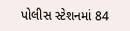પોલીસ સ્ટેશનમાં 84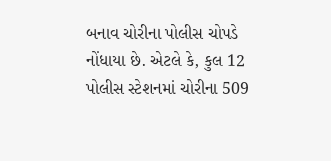બનાવ ચોરીના પોલીસ ચોપડે નોંધાયા છે. એટલે કે, કુલ 12 પોલીસ સ્ટેશનમાં ચોરીના 509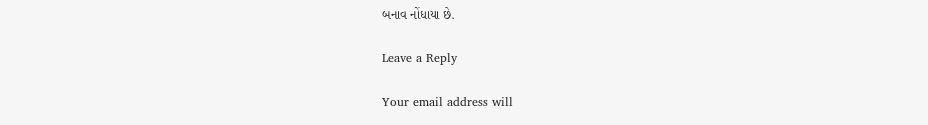બનાવ નોંધાયા છે.

Leave a Reply

Your email address will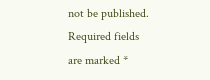not be published. Required fields are marked *